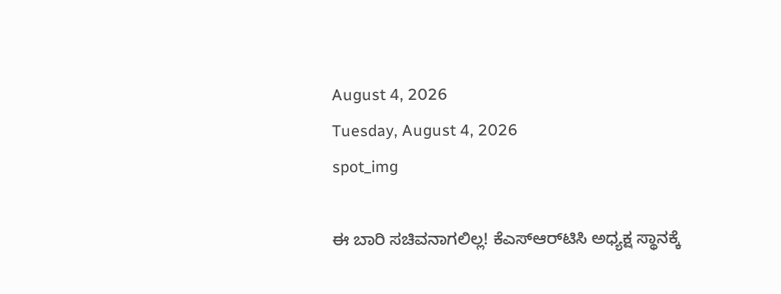August 4, 2026
Tuesday, August 4, 2026
spot_img

ಈ ಬಾರಿ ಸಚಿವನಾಗಲಿಲ್ಲ! ಕೆಎಸ್‌ಆರ್‌ಟಿಸಿ ಅಧ್ಯಕ್ಷ ಸ್ಥಾನಕ್ಕೆ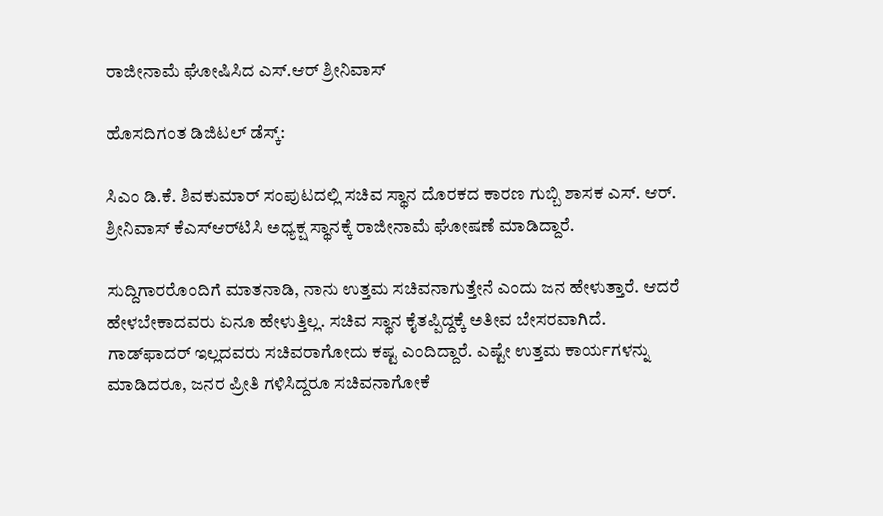ರಾಜೀನಾಮೆ ಘೋಷಿಸಿದ ಎಸ್‌.ಆರ್ ಶ್ರೀನಿವಾಸ್

ಹೊಸದಿಗಂತ ಡಿಜಿಟಲ್‌ ಡೆಸ್ಕ್‌:

ಸಿಎಂ ಡಿ.ಕೆ. ಶಿವಕುಮಾರ್‌ ಸಂಪುಟದಲ್ಲಿ ಸಚಿವ ಸ್ಥಾನ ದೊರಕದ ಕಾರಣ ಗುಬ್ಬಿ ಶಾಸಕ ಎಸ್‌. ಆರ್‌. ಶ್ರೀನಿವಾಸ್‌ ಕೆಎಸ್‌ಆರ್‌ಟಿಸಿ ಅಧ್ಯಕ್ಷ ಸ್ಥಾನಕ್ಕೆ ರಾಜೀನಾಮೆ ಘೋಷಣೆ ಮಾಡಿದ್ದಾರೆ.

ಸುದ್ದಿಗಾರರೊಂದಿಗೆ ಮಾತನಾಡಿ, ನಾನು ಉತ್ತಮ ಸಚಿವನಾಗುತ್ತೇನೆ ಎಂದು ಜನ ಹೇಳುತ್ತಾರೆ. ಆದರೆ ಹೇಳಬೇಕಾದವರು ಏನೂ ಹೇಳುತ್ತಿಲ್ಲ. ಸಚಿವ ಸ್ಥಾನ ಕೈತಪ್ಪಿದ್ದಕ್ಕೆ ಅತೀವ ಬೇಸರವಾಗಿದೆ. ಗಾಡ್‌ಫಾದರ್‌ ಇಲ್ಲದವರು ಸಚಿವರಾಗೋದು ಕಷ್ಟ ಎಂದಿದ್ದಾರೆ. ಎಷ್ಟೇ ಉತ್ತಮ ಕಾರ್ಯಗಳನ್ನು ಮಾಡಿದರೂ, ಜನರ ಪ್ರೀತಿ ಗಳಿಸಿದ್ದರೂ ಸಚಿವನಾಗೋಕೆ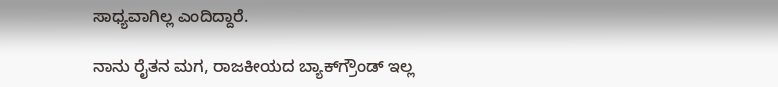ಸಾಧ್ಯವಾಗಿಲ್ಲ ಎಂದಿದ್ದಾರೆ.

ನಾನು ರೈತನ ಮಗ, ರಾಜಕೀಯದ ಬ್ಯಾಕ್‌ಗ್ರೌಂಡ್‌ ಇಲ್ಲ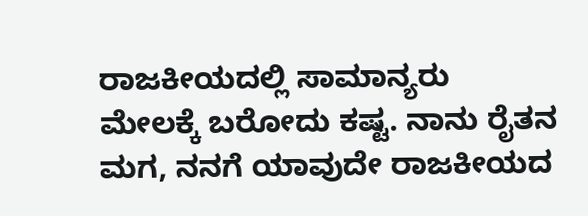ರಾಜಕೀಯದಲ್ಲಿ ಸಾಮಾನ್ಯರು ಮೇಲಕ್ಕೆ ಬರೋದು ಕಷ್ಟ. ನಾನು ರೈತನ ಮಗ, ನನಗೆ ಯಾವುದೇ ರಾಜಕೀಯದ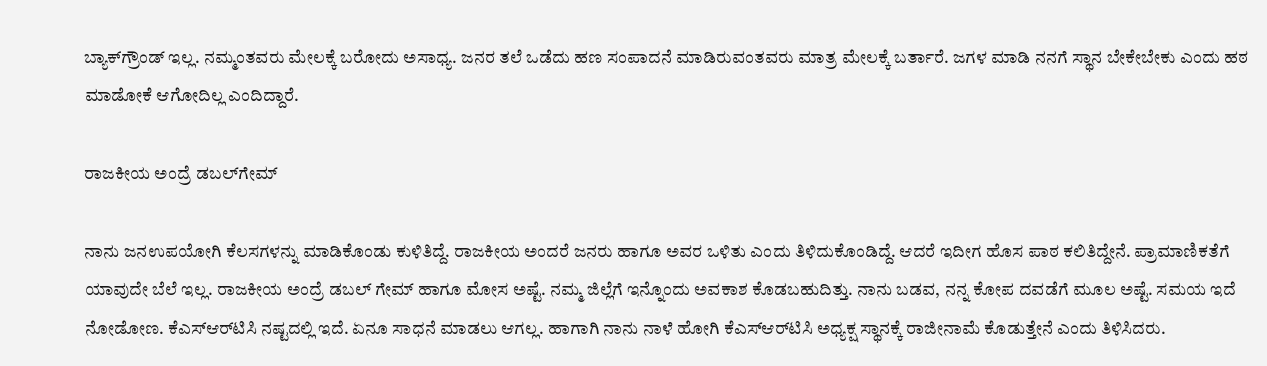ಬ್ಯಾಕ್‌ಗ್ರೌಂಡ್‌ ಇಲ್ಲ. ನಮ್ಮಂತವರು ಮೇಲಕ್ಕೆ ಬರೋದು ಅಸಾಧ್ಯ. ಜನರ ತಲೆ ಒಡೆದು ಹಣ ಸಂಪಾದನೆ ಮಾಡಿರುವಂತವರು ಮಾತ್ರ ಮೇಲಕ್ಕೆ ಬರ್ತಾರೆ. ಜಗಳ ಮಾಡಿ ನನಗೆ ಸ್ಥಾನ ಬೇಕೇಬೇಕು ಎಂದು ಹಠ ಮಾಡೋಕೆ ಆಗೋದಿಲ್ಲ ಎಂದಿದ್ದಾರೆ.

ರಾಜಕೀಯ ಅಂದ್ರೆ ಡಬಲ್‌ಗೇಮ್‌

ನಾನು ಜನಉಪಯೋಗಿ ಕೆಲಸಗಳನ್ನು ಮಾಡಿಕೊಂಡು ಕುಳಿತಿದ್ದೆ. ರಾಜಕೀಯ ಅಂದರೆ ಜನರು ಹಾಗೂ ಅವರ ಒಳಿತು ಎಂದು ತಿಳಿದುಕೊಂಡಿದ್ದೆ. ಆದರೆ ಇದೀಗ ಹೊಸ ಪಾಠ ಕಲಿತಿದ್ದೇನೆ. ಪ್ರಾಮಾಣಿಕತೆಗೆ ಯಾವುದೇ ಬೆಲೆ ಇಲ್ಲ. ರಾಜಕೀಯ ಅಂದ್ರೆ ಡಬಲ್‌ ಗೇಮ್‌ ಹಾಗೂ ಮೋಸ ಅಷ್ಟೆ. ನಮ್ಮ ಜಿಲ್ಲೆಗೆ ಇನ್ನೊಂದು ಅವಕಾಶ ಕೊಡಬಹುದಿತ್ತು. ನಾನು ಬಡವ, ನನ್ನ ಕೋಪ ದವಡೆಗೆ ಮೂಲ ಅಷ್ಟೆ. ಸಮಯ ಇದೆ ನೋಡೋಣ. ಕೆಎಸ್‌ಆರ್‌ಟಿಸಿ ನಷ್ಟದಲ್ಲಿ ಇದೆ. ಏನೂ ಸಾಧನೆ ಮಾಡಲು ಆಗಲ್ಲ. ಹಾಗಾಗಿ ನಾನು ನಾಳೆ ಹೋಗಿ ಕೆಎಸ್‌ಆರ್‌ಟಿಸಿ ಅಧ್ಯಕ್ಷ ಸ್ಥಾನಕ್ಕೆ ರಾಜೀನಾಮೆ ಕೊಡುತ್ತೇನೆ ಎಂದು ತಿಳಿಸಿದರು.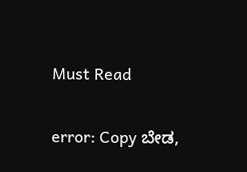Must Read

error: Copy ಬೇಡ,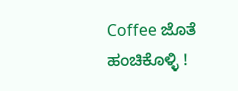Coffee ಜೊತೆ ಹಂಚಿಕೊಳ್ಳಿ !